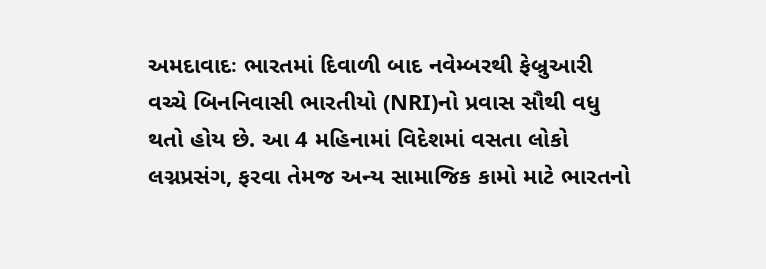અમદાવાદઃ ભારતમાં દિવાળી બાદ નવેમ્બરથી ફેબ્રુઆરી વચ્ચે બિનનિવાસી ભારતીયો (NRI)નો પ્રવાસ સૌથી વધુ થતો હોય છે. આ 4 મહિનામાં વિદેશમાં વસતા લોકો લગ્નપ્રસંગ, ફરવા તેમજ અન્ય સામાજિક કામો માટે ભારતનો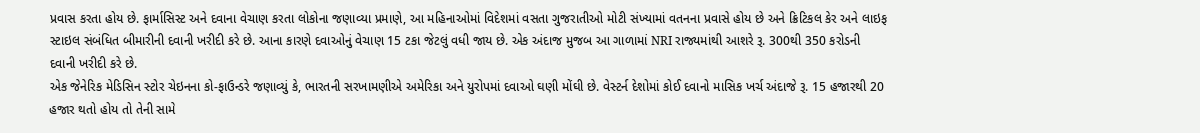પ્રવાસ કરતા હોય છે. ફાર્માસિસ્ટ અને દવાના વેચાણ કરતા લોકોના જણાવ્યા પ્રમાણે, આ મહિનાઓમાં વિદેશમાં વસતા ગુજરાતીઓ મોટી સંખ્યામાં વતનના પ્રવાસે હોય છે અને ક્રિટિકલ કેર અને લાઇફ સ્ટાઇલ સંબંધિત બીમારીની દવાની ખરીદી કરે છે. આના કારણે દવાઓનું વેચાણ 15 ટકા જેટલું વધી જાય છે. એક અંદાજ મુજબ આ ગાળામાં NRI રાજ્યમાંથી આશરે રૂ. 300થી 350 કરોડની દવાની ખરીદી કરે છે.
એક જેનેરિક મેડિસિન સ્ટોર ચેઇનના કો-ફાઉન્ડરે જણાવ્યું કે, ભારતની સરખામણીએ અમેરિકા અને યુરોપમાં દવાઓ ઘણી મોંઘી છે. વેસ્ટર્ન દેશોમાં કોઈ દવાનો માસિક ખર્ચ અંદાજે રૂ. 15 હજારથી 20 હજાર થતો હોય તો તેની સામે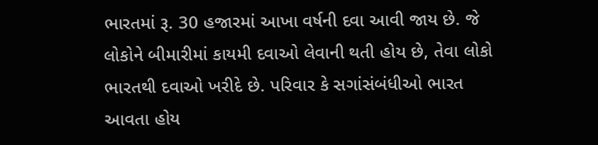ભારતમાં રૂ. 30 હજારમાં આખા વર્ષની દવા આવી જાય છે. જે લોકોને બીમારીમાં કાયમી દવાઓ લેવાની થતી હોય છે, તેવા લોકો ભારતથી દવાઓ ખરીદે છે. પરિવાર કે સગાંસંબંધીઓ ભારત આવતા હોય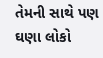તેમની સાથે પણ ઘણા લોકો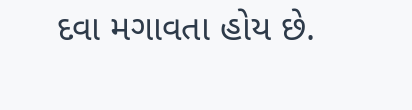દવા મગાવતા હોય છે.